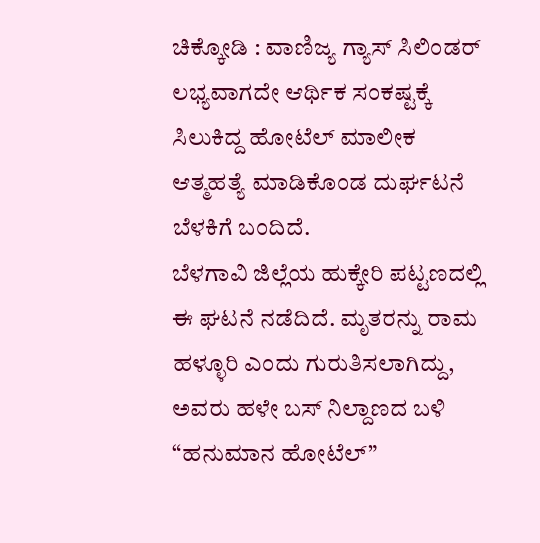ಚಿಕ್ಕೋಡಿ : ವಾಣಿಜ್ಯ ಗ್ಯಾಸ್ ಸಿಲಿಂಡರ್ ಲಭ್ಯವಾಗದೇ ಆರ್ಥಿಕ ಸಂಕಷ್ಟಕ್ಕೆ ಸಿಲುಕಿದ್ದ ಹೋಟೆಲ್ ಮಾಲೀಕ ಆತ್ಮಹತ್ಯೆ ಮಾಡಿಕೊಂಡ ದುರ್ಘಟನೆ ಬೆಳಕಿಗೆ ಬಂದಿದೆ.
ಬೆಳಗಾವಿ ಜಿಲ್ಲೆಯ ಹುಕ್ಕೇರಿ ಪಟ್ಟಣದಲ್ಲಿ ಈ ಘಟನೆ ನಡೆದಿದೆ. ಮೃತರನ್ನು ರಾಮ ಹಳ್ಳೂರಿ ಎಂದು ಗುರುತಿಸಲಾಗಿದ್ದು, ಅವರು ಹಳೇ ಬಸ್ ನಿಲ್ದಾಣದ ಬಳಿ “ಹನುಮಾನ ಹೋಟೆಲ್”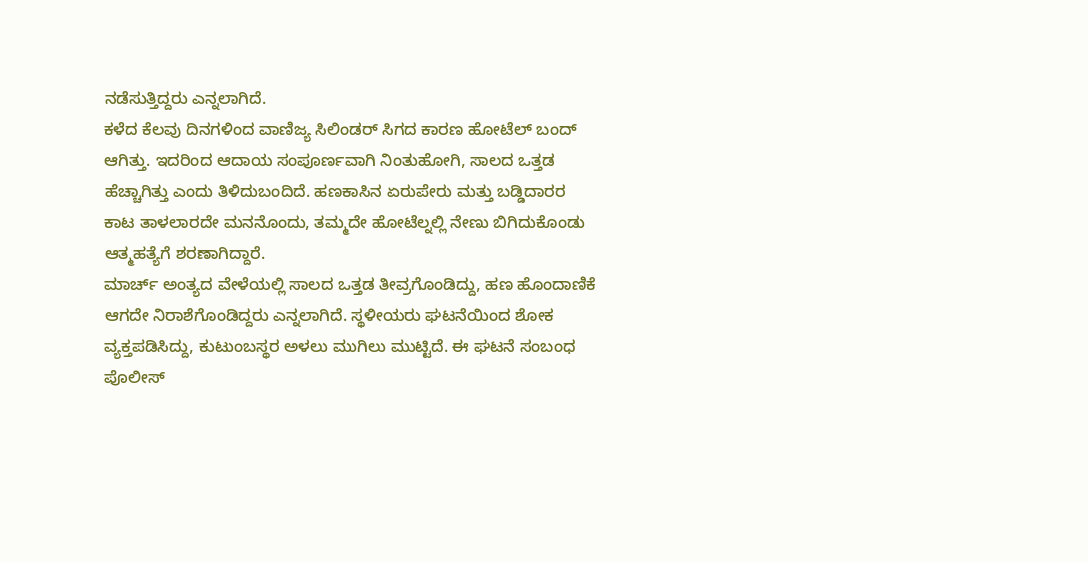ನಡೆಸುತ್ತಿದ್ದರು ಎನ್ನಲಾಗಿದೆ.
ಕಳೆದ ಕೆಲವು ದಿನಗಳಿಂದ ವಾಣಿಜ್ಯ ಸಿಲಿಂಡರ್ ಸಿಗದ ಕಾರಣ ಹೋಟೆಲ್ ಬಂದ್ ಆಗಿತ್ತು. ಇದರಿಂದ ಆದಾಯ ಸಂಪೂರ್ಣವಾಗಿ ನಿಂತುಹೋಗಿ, ಸಾಲದ ಒತ್ತಡ ಹೆಚ್ಚಾಗಿತ್ತು ಎಂದು ತಿಳಿದುಬಂದಿದೆ. ಹಣಕಾಸಿನ ಏರುಪೇರು ಮತ್ತು ಬಡ್ಡಿದಾರರ ಕಾಟ ತಾಳಲಾರದೇ ಮನನೊಂದು, ತಮ್ಮದೇ ಹೋಟೆಲ್ನಲ್ಲಿ ನೇಣು ಬಿಗಿದುಕೊಂಡು ಆತ್ಮಹತ್ಯೆಗೆ ಶರಣಾಗಿದ್ದಾರೆ.
ಮಾರ್ಚ್ ಅಂತ್ಯದ ವೇಳೆಯಲ್ಲಿ ಸಾಲದ ಒತ್ತಡ ತೀವ್ರಗೊಂಡಿದ್ದು, ಹಣ ಹೊಂದಾಣಿಕೆ ಆಗದೇ ನಿರಾಶೆಗೊಂಡಿದ್ದರು ಎನ್ನಲಾಗಿದೆ. ಸ್ಥಳೀಯರು ಘಟನೆಯಿಂದ ಶೋಕ ವ್ಯಕ್ತಪಡಿಸಿದ್ದು, ಕುಟುಂಬಸ್ಥರ ಅಳಲು ಮುಗಿಲು ಮುಟ್ಟಿದೆ. ಈ ಘಟನೆ ಸಂಬಂಧ ಪೊಲೀಸ್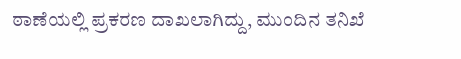ಠಾಣೆಯಲ್ಲಿ ಪ್ರಕರಣ ದಾಖಲಾಗಿದ್ದು, ಮುಂದಿನ ತನಿಖೆ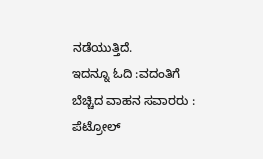ನಡೆಯುತ್ತಿದೆ.
ಇದನ್ನೂ ಓದಿ :ವದಂತಿಗೆ ಬೆಚ್ಚಿದ ವಾಹನ ಸವಾರರು : ಪೆಟ್ರೋಲ್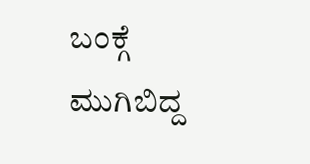ಬಂಕ್ಗೆ ಮುಗಿಬಿದ್ದ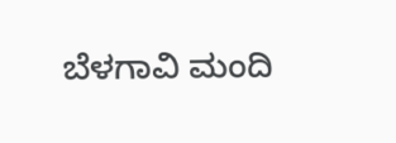ಬೆಳಗಾವಿ ಮಂದಿ